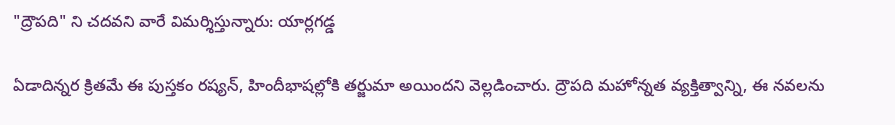"ద్రౌపది" ని చదవని వారే విమర్శిస్తున్నారు: యార్లగడ్డ

ఏడాదిన్నర క్రితమే ఈ పుస్తకం రష్యన్, హిందీభాషల్లోకి తర్జుమా అయిందని వెల్లడించారు. ద్రౌపది మహోన్నత వ్యక్తిత్వాన్ని, ఈ నవలను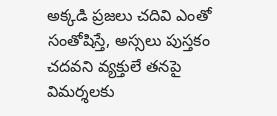అక్కడి ప్రజలు చదివి ఎంతో సంతోషిస్తే, అస్సలు పుస్తకం చదవని వ్యక్తులే తనపై విమర్శలకు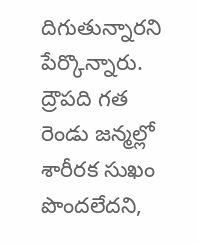దిగుతున్నారని పేర్కొన్నారు. ద్రౌపది గత రెండు జన్మల్లో శారీరక సుఖం పొందలేదని,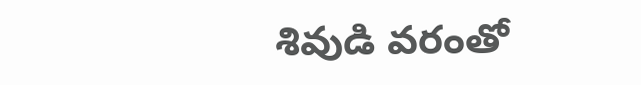శివుడి వరంతో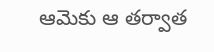ఆమెకు ఆ తర్వాత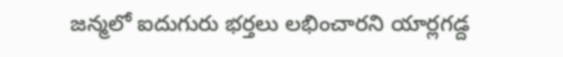జన్మలో ఐదుగురు భర్తలు లభించారని యార్లగడ్ద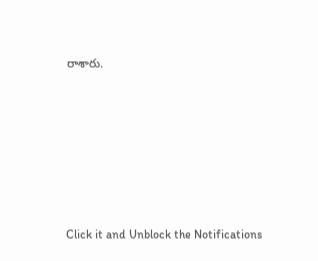రాశారు.












Click it and Unblock the Notifications